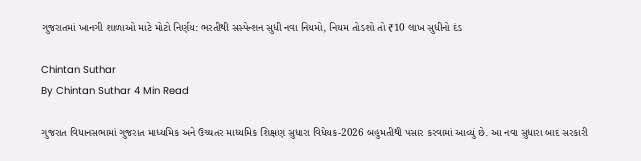ગુજરાતમાં ખાનગી શાળાઓ માટે મોટો નિર્ણય: ભરતીથી સસ્પેન્શન સુધી નવા નિયમો, નિયમ તોડશો તો ₹10 લાખ સુધીનો દંડ

Chintan Suthar
By Chintan Suthar 4 Min Read

ગુજરાત વિધાનસભામાં ગુજરાત માધ્યમિક અને ઉચ્ચતર માધ્યમિક શિક્ષણ સુધારા વિધેયક-2026 બહુમતીથી પસાર કરવામાં આવ્યું છે. આ નવા સુધારા બાદ સરકારી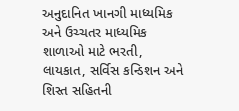અનુદાનિત ખાનગી માધ્યમિક અને ઉચ્ચતર માધ્યમિક શાળાઓ માટે ભરતી, લાયકાત, સર્વિસ કન્ડિશન અને શિસ્ત સહિતની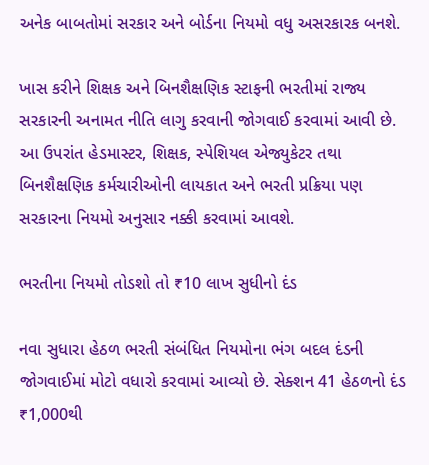અનેક બાબતોમાં સરકાર અને બોર્ડના નિયમો વધુ અસરકારક બનશે.

ખાસ કરીને શિક્ષક અને બિનશૈક્ષણિક સ્ટાફની ભરતીમાં રાજ્ય સરકારની અનામત નીતિ લાગુ કરવાની જોગવાઈ કરવામાં આવી છે. આ ઉપરાંત હેડમાસ્ટર, શિક્ષક, સ્પેશિયલ એજ્યુકેટર તથા બિનશૈક્ષણિક કર્મચારીઓની લાયકાત અને ભરતી પ્રક્રિયા પણ સરકારના નિયમો અનુસાર નક્કી કરવામાં આવશે.

ભરતીના નિયમો તોડશો તો ₹10 લાખ સુધીનો દંડ

નવા સુધારા હેઠળ ભરતી સંબંધિત નિયમોના ભંગ બદલ દંડની જોગવાઈમાં મોટો વધારો કરવામાં આવ્યો છે. સેક્શન 41 હેઠળનો દંડ ₹1,000થી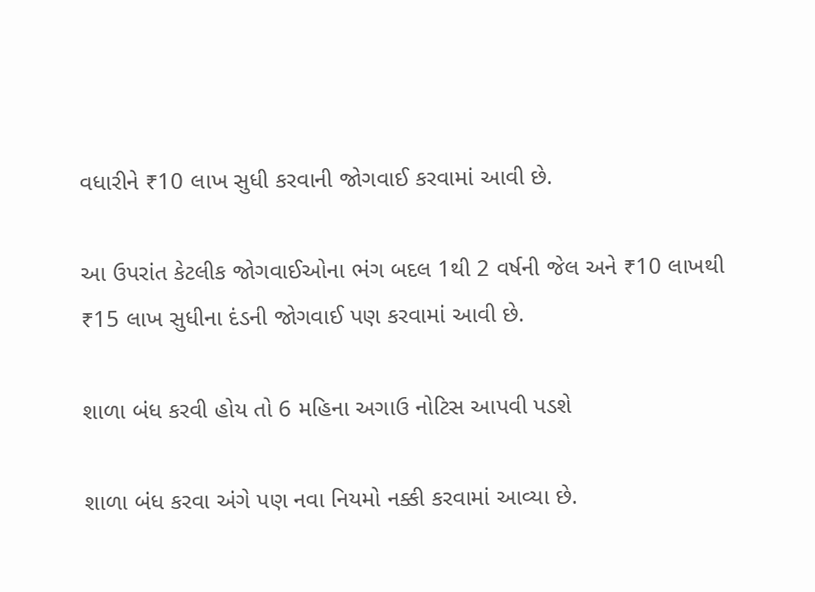વધારીને ₹10 લાખ સુધી કરવાની જોગવાઈ કરવામાં આવી છે.

આ ઉપરાંત કેટલીક જોગવાઈઓના ભંગ બદલ 1થી 2 વર્ષની જેલ અને ₹10 લાખથી ₹15 લાખ સુધીના દંડની જોગવાઈ પણ કરવામાં આવી છે.

શાળા બંધ કરવી હોય તો 6 મહિના અગાઉ નોટિસ આપવી પડશે

શાળા બંધ કરવા અંગે પણ નવા નિયમો નક્કી કરવામાં આવ્યા છે.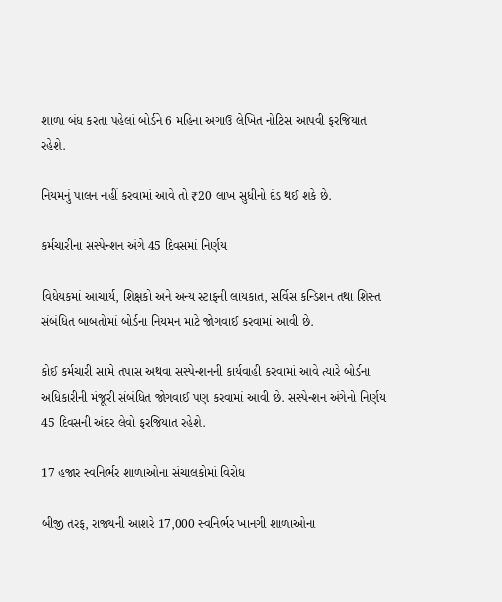શાળા બંધ કરતા પહેલાં બોર્ડને 6 મહિના અગાઉ લેખિત નોટિસ આપવી ફરજિયાત રહેશે.

નિયમનું પાલન નહીં કરવામાં આવે તો ₹20 લાખ સુધીનો દંડ થઈ શકે છે.

કર્મચારીના સસ્પેન્શન અંગે 45 દિવસમાં નિર્ણય

વિધેયકમાં આચાર્ય, શિક્ષકો અને અન્ય સ્ટાફની લાયકાત, સર્વિસ કન્ડિશન તથા શિસ્ત સંબંધિત બાબતોમાં બોર્ડના નિયમન માટે જોગવાઈ કરવામાં આવી છે.

કોઈ કર્મચારી સામે તપાસ અથવા સસ્પેન્શનની કાર્યવાહી કરવામાં આવે ત્યારે બોર્ડના અધિકારીની મંજૂરી સંબંધિત જોગવાઈ પણ કરવામાં આવી છે. સસ્પેન્શન અંગેનો નિર્ણય 45 દિવસની અંદર લેવો ફરજિયાત રહેશે.

17 હજાર સ્વનિર્ભર શાળાઓના સંચાલકોમાં વિરોધ

બીજી તરફ, રાજ્યની આશરે 17,000 સ્વનિર્ભર ખાનગી શાળાઓના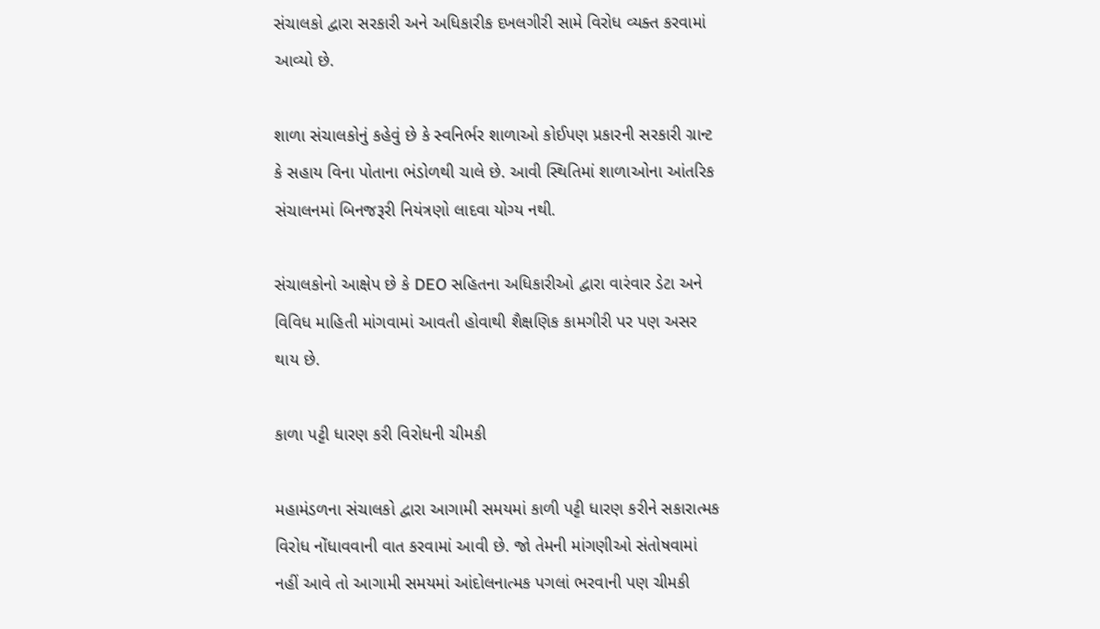સંચાલકો દ્વારા સરકારી અને અધિકારીક દખલગીરી સામે વિરોધ વ્યક્ત કરવામાં આવ્યો છે.

શાળા સંચાલકોનું કહેવું છે કે સ્વનિર્ભર શાળાઓ કોઈપણ પ્રકારની સરકારી ગ્રાન્ટ કે સહાય વિના પોતાના ભંડોળથી ચાલે છે. આવી સ્થિતિમાં શાળાઓના આંતરિક સંચાલનમાં બિનજરૂરી નિયંત્રણો લાદવા યોગ્ય નથી.

સંચાલકોનો આક્ષેપ છે કે DEO સહિતના અધિકારીઓ દ્વારા વારંવાર ડેટા અને વિવિધ માહિતી માંગવામાં આવતી હોવાથી શૈક્ષણિક કામગીરી પર પણ અસર થાય છે.

કાળા પટ્ટી ધારણ કરી વિરોધની ચીમકી

મહામંડળના સંચાલકો દ્વારા આગામી સમયમાં કાળી પટ્ટી ધારણ કરીને સકારાત્મક વિરોધ નોંધાવવાની વાત કરવામાં આવી છે. જો તેમની માંગણીઓ સંતોષવામાં નહીં આવે તો આગામી સમયમાં આંદોલનાત્મક પગલાં ભરવાની પણ ચીમકી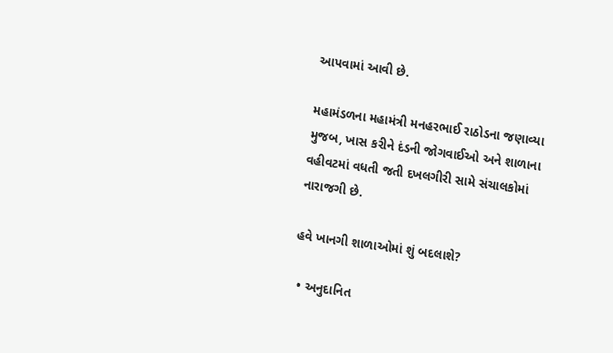આપવામાં આવી છે.

મહામંડળના મહામંત્રી મનહરભાઈ રાઠોડના જણાવ્યા મુજબ, ખાસ કરીને દંડની જોગવાઈઓ અને શાળાના વહીવટમાં વધતી જતી દખલગીરી સામે સંચાલકોમાં નારાજગી છે.

હવે ખાનગી શાળાઓમાં શું બદલાશે?

  • અનુદાનિત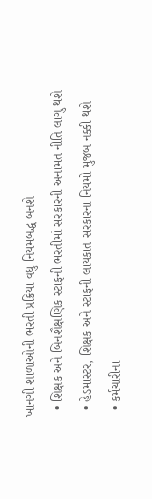ખાનગી શાળાઓની ભરતી પ્રક્રિયા વધુ નિયમબદ્ધ બનશે
  • શિક્ષક અને બિનશૈક્ષણિક સ્ટાફની ભરતીમાં સરકારની અનામત નીતિ લાગુ થશે
  • હેડમાસ્ટર, શિક્ષક અને સ્ટાફની લાયકાત સરકારના નિયમો મુજબ નક્કી થશે
  • કર્મચારીના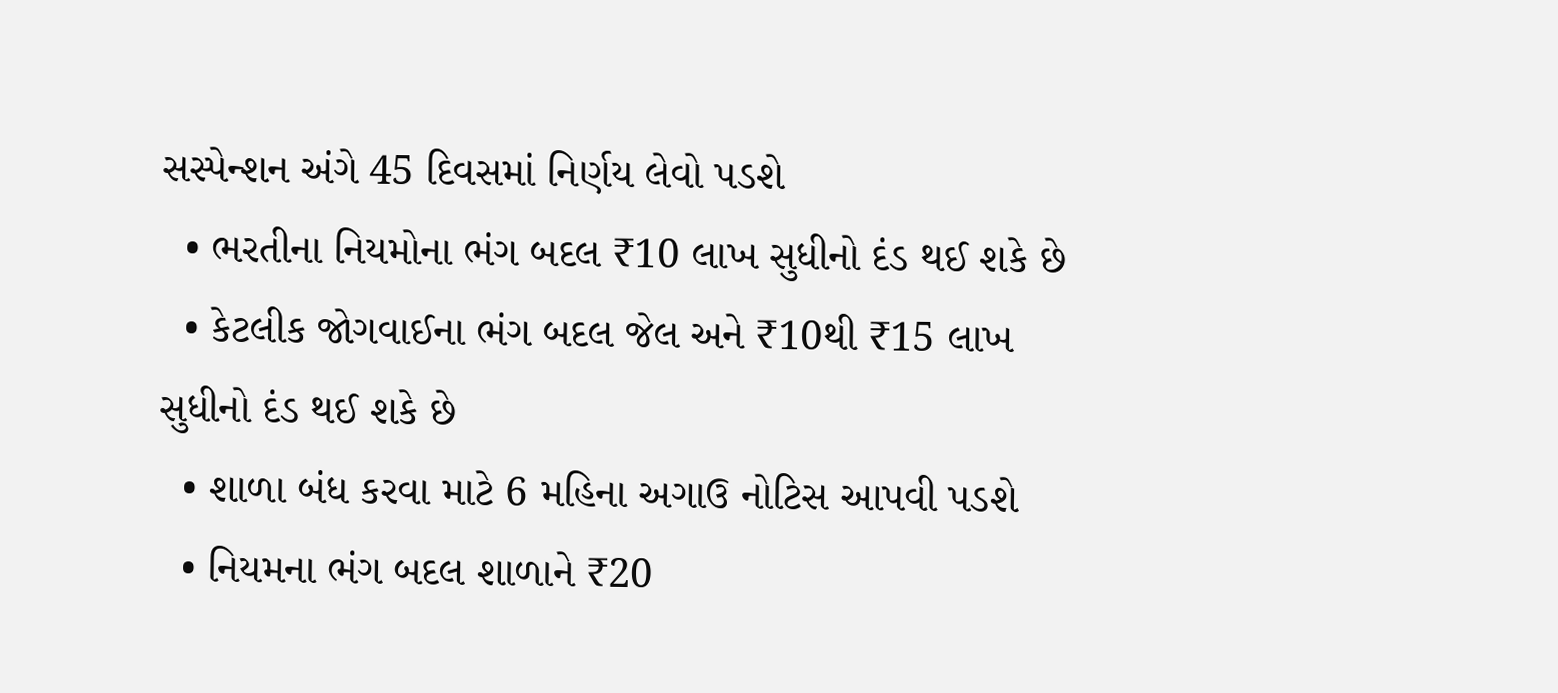સસ્પેન્શન અંગે 45 દિવસમાં નિર્ણય લેવો પડશે
  • ભરતીના નિયમોના ભંગ બદલ ₹10 લાખ સુધીનો દંડ થઈ શકે છે
  • કેટલીક જોગવાઈના ભંગ બદલ જેલ અને ₹10થી ₹15 લાખ સુધીનો દંડ થઈ શકે છે
  • શાળા બંધ કરવા માટે 6 મહિના અગાઉ નોટિસ આપવી પડશે
  • નિયમના ભંગ બદલ શાળાને ₹20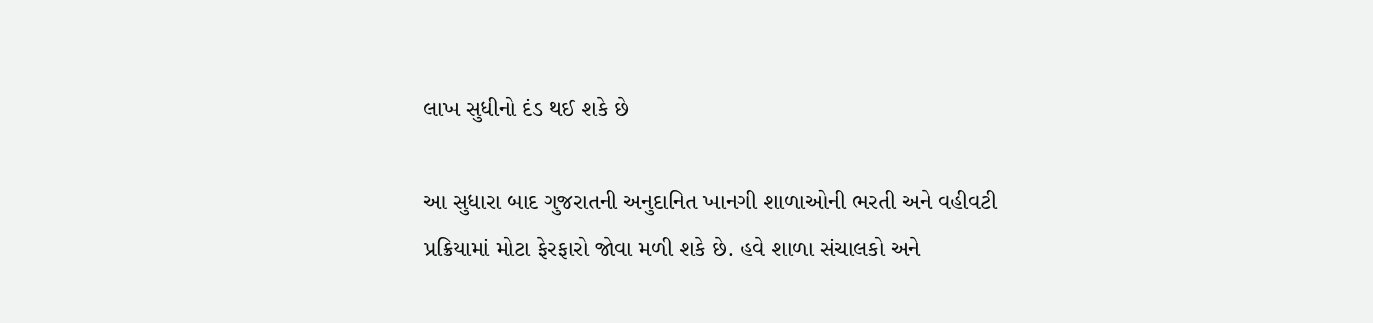લાખ સુધીનો દંડ થઈ શકે છે

આ સુધારા બાદ ગુજરાતની અનુદાનિત ખાનગી શાળાઓની ભરતી અને વહીવટી પ્રક્રિયામાં મોટા ફેરફારો જોવા મળી શકે છે. હવે શાળા સંચાલકો અને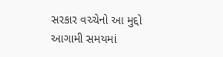સરકાર વચ્ચેનો આ મુદ્દો આગામી સમયમાં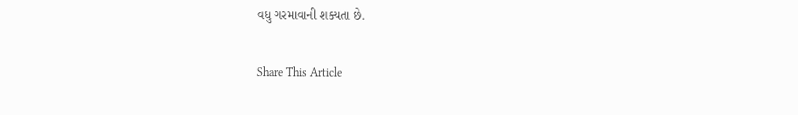વધુ ગરમાવાની શક્યતા છે.

Share This Article